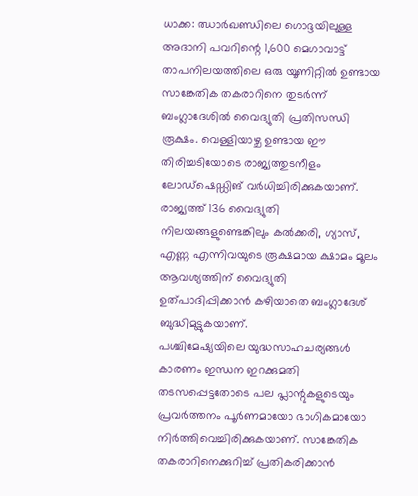ധാക്ക: ഝാർഖണ്ഡിലെ ഗൊദ്ദയിലുള്ള അദാനി പവറിന്റെ 1,600 മെഗാവാട്ട് താപനിലയത്തിലെ ഒരു യൂണിറ്റിൽ ഉണ്ടായ സാങ്കേതിക തകരാറിനെ തുടർന്ന് ബംഗ്ലാദേശിൽ വൈദ്യുതി പ്രതിസന്ധി രൂക്ഷം. വെള്ളിയാഴ്ച ഉണ്ടായ ഈ തിരിച്ചടിയോടെ രാജ്യത്തുടനീളം ലോഡ്ഷെഡ്ഡിങ് വർധിച്ചിരിക്കുകയാണ്. രാജ്യത്ത് 136 വൈദ്യുതി നിലയങ്ങളുണ്ടെങ്കിലും കൽക്കരി, ഗ്യാസ്, എണ്ണ എന്നിവയുടെ രൂക്ഷമായ ക്ഷാമം മൂലം ആവശ്യത്തിന് വൈദ്യുതി ഉത്പാദിപ്പിക്കാൻ കഴിയാതെ ബംഗ്ലാദേശ് ബുദ്ധിമുട്ടുകയാണ്.
പശ്ചിമേഷ്യയിലെ യുദ്ധസാഹചര്യങ്ങൾ കാരണം ഇന്ധന ഇറക്കുമതി തടസപ്പെട്ടതോടെ പല പ്ലാന്റുകളുടെയും പ്രവർത്തനം പൂർണമായോ ഭാഗികമായോ നിർത്തിവെച്ചിരിക്കുകയാണ്. സാങ്കേതിക തകരാറിനെക്കുറിച്ച് പ്രതികരിക്കാൻ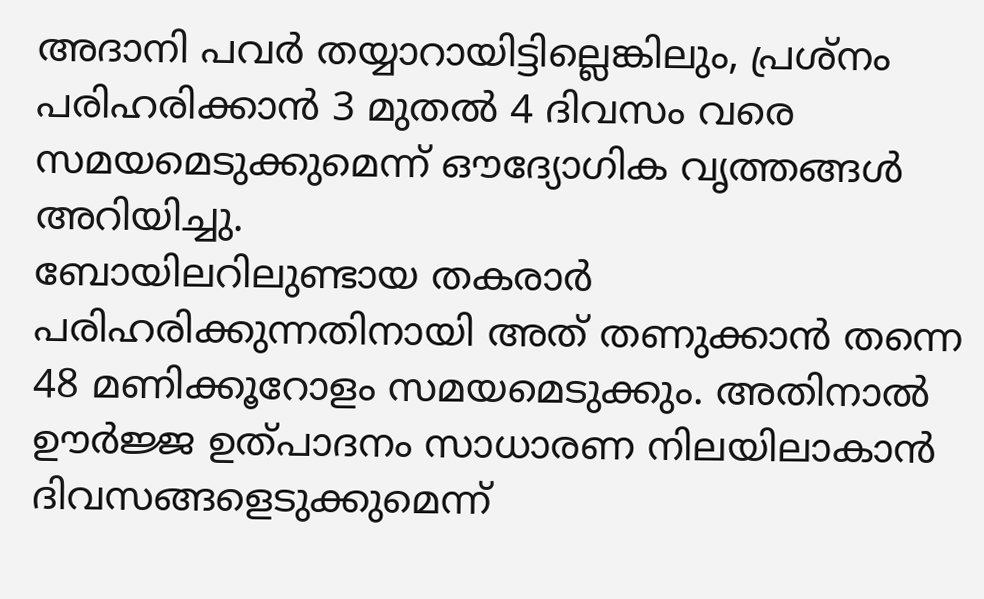അദാനി പവർ തയ്യാറായിട്ടില്ലെങ്കിലും, പ്രശ്നം പരിഹരിക്കാൻ 3 മുതൽ 4 ദിവസം വരെ സമയമെടുക്കുമെന്ന് ഔദ്യോഗിക വൃത്തങ്ങൾ അറിയിച്ചു.
ബോയിലറിലുണ്ടായ തകരാർ പരിഹരിക്കുന്നതിനായി അത് തണുക്കാൻ തന്നെ 48 മണിക്കൂറോളം സമയമെടുക്കും. അതിനാൽ ഊർജ്ജ ഉത്പാദനം സാധാരണ നിലയിലാകാൻ ദിവസങ്ങളെടുക്കുമെന്ന്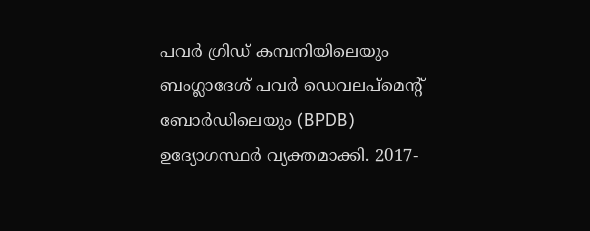പവർ ഗ്രിഡ് കമ്പനിയിലെയും ബംഗ്ലാദേശ് പവർ ഡെവലപ്മെന്റ് ബോർഡിലെയും (BPDB) ഉദ്യോഗസ്ഥർ വ്യക്തമാക്കി. 2017-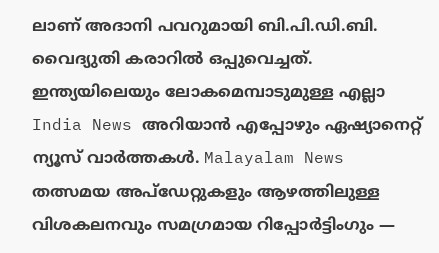ലാണ് അദാനി പവറുമായി ബി.പി.ഡി.ബി. വൈദ്യുതി കരാറിൽ ഒപ്പുവെച്ചത്.
ഇന്ത്യയിലെയും ലോകമെമ്പാടുമുള്ള എല്ലാ India News അറിയാൻ എപ്പോഴും ഏഷ്യാനെറ്റ് ന്യൂസ് വാർത്തകൾ. Malayalam News തത്സമയ അപ്ഡേറ്റുകളും ആഴത്തിലുള്ള വിശകലനവും സമഗ്രമായ റിപ്പോർട്ടിംഗും —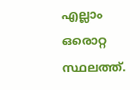എല്ലാം ഒരൊറ്റ സ്ഥലത്ത്.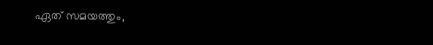ഏത് സമയത്തും,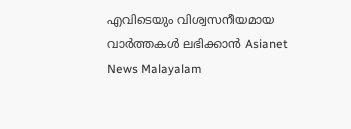എവിടെയും വിശ്വസനീയമായ വാർത്തകൾ ലഭിക്കാൻ Asianet News Malayalam